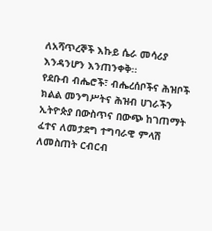ለአሻጥረኞች እኩይ ሴራ መሳሪያ እንዳንሆን እንጠንቀቅ፡፡
የደቡብ ብሔሮች፣ ብሔረሰቦችና ሕዝቦች ክልል መንግሥትና ሕዝብ ሀገራችን ኢትዮጵያ በውስጥና በውጭ ከገጠማት ፈተና ለመታደግ ተግባራዊ ምላሽ ለመስጠት ርብርብ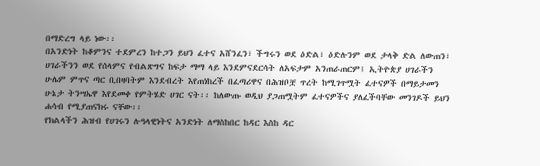በማድረግ ላይ ነው፡፡
በአንድነት ከቆምንና ተደምረን ከተጋን ይህን ፈተና አሸንፈን፣ ችግሩን ወደ ዕድል፣ ዕድሉንም ወደ ታላቅ ድል ለውጠን፣ ሀገራችንን ወደ የሰላምና የብልጽግና ከፍታ ማማ ላይ እንደምናደርሳት ለአፍታም አንጠራጠርም፤ ኢትዮጵያ ሀገራችን ሁሌም ምጥና ጣር ቢበዛባትም እንደብረት እየጠነከረች በፈጣሪዋና በሕዝቦቿ ጥረት ከሚገጥሟት ፈተናዎች በማይታመን ሁኔታ ትንሣኤዋ እየደመቀ የምትሄድ ሀገር ናት፡፡ ከለውጡ ወዲህ ያጋጠሟትም ፈተናዎችና ያለፈችባቸው መንገዶች ይህን ሐሳብ የሚያጠናክሩ ናቸው፡፡
የክልላችን ሕዝብ የሀገሩን ሉዓላዊነትና አንድነት ለማስከበር ከዳር እስከ ዳር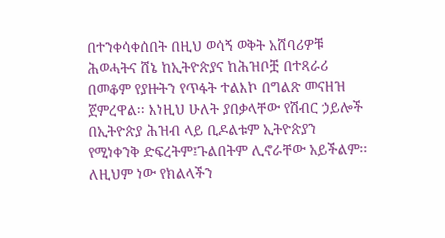በተንቀሳቀሰበት በዚህ ወሳኝ ወቅት አሸባሪዎቹ ሕወሓትና ሸኔ ከኢትዮጵያና ከሕዝቦቿ በተጻራሪ በመቆም የያዙትን የጥፋት ተልእኮ በግልጽ መናዘዝ ጀምረዋል፡፡ እነዚህ ሁለት ያበቃላቸው የሽብር ኃይሎች በኢትዮጵያ ሕዝብ ላይ ቢዶልቱም ኢትዮጵያን የሚነቀንቅ ድፍረትም፤ጉልበትም ሊኖራቸው አይችልም፡፡ ለዚህም ነው የክልላችን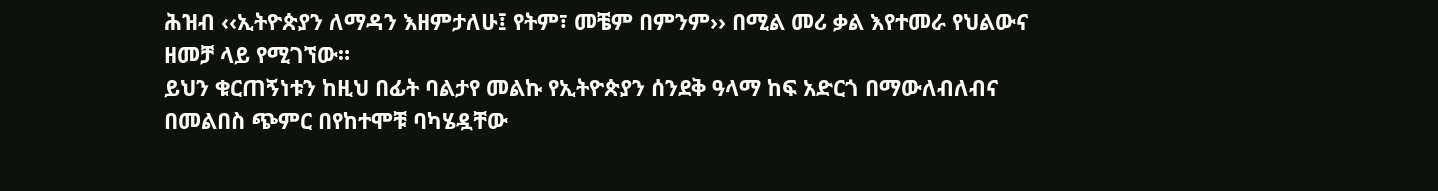ሕዝብ ‹‹ኢትዮጵያን ለማዳን እዘምታለሁ፤ የትም፣ መቼም በምንም›› በሚል መሪ ቃል እየተመራ የህልውና ዘመቻ ላይ የሚገኘው።
ይህን ቁርጠኝነቱን ከዚህ በፊት ባልታየ መልኩ የኢትዮጵያን ሰንደቅ ዓላማ ከፍ አድርጎ በማውለብለብና በመልበስ ጭምር በየከተሞቹ ባካሄዷቸው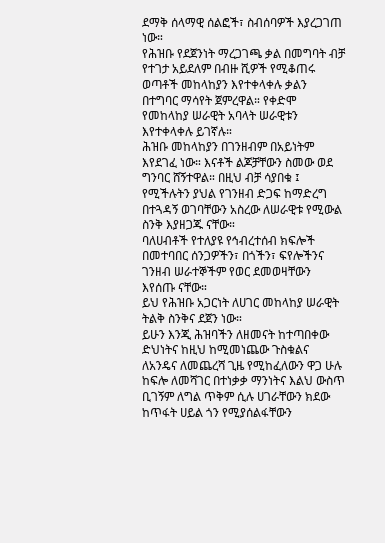ደማቅ ሰላማዊ ሰልፎች፣ ስብሰባዎች እያረጋገጠ ነው።
የሕዝቡ የደጀንነት ማረጋገጫ ቃል በመግባት ብቻ የተገታ አይደለም በብዙ ሺዎች የሚቆጠሩ ወጣቶች መከላከያን እየተቀላቀሉ ቃልን በተግባር ማሳየት ጀምረዋል። የቀድሞ የመከላከያ ሠራዊት አባላት ሠራዊቱን እየተቀላቀሉ ይገኛሉ።
ሕዝቡ መከላከያን በገንዘብም በአይነትም እየደገፈ ነው። እናቶች ልጆቻቸውን ስመው ወደ ግንባር ሸኝተዋል። በዚህ ብቻ ሳያበቁ ፤ የሚችሉትን ያህል የገንዘብ ድጋፍ ከማድረግ በተጓዳኝ ወገባቸውን አስረው ለሠራዊቱ የሚውል ስንቅ እያዘጋጁ ናቸው።
ባለሀብቶች የተለያዩ የኅብረተሰብ ክፍሎች በመተባበር ሰንጋዎችን፣ በጎችን፣ ፍየሎችንና ገንዘብ ሠራተኞችም የወር ደመወዛቸውን እየሰጡ ናቸው።
ይህ የሕዝቡ አጋርነት ለሀገር መከላከያ ሠራዊት ትልቅ ስንቅና ደጀን ነው።
ይሁን እንጂ ሕዝባችን ለዘመናት ከተጣበቀው ድህነትና ከዚህ ከሚመነጨው ጉስቁልና ለአንዴና ለመጨረሻ ጊዜ የሚከፈለውን ዋጋ ሁሉ ከፍሎ ለመሻገር በተነቃቃ ማንነትና እልህ ውስጥ ቢገኝም ለግል ጥቅም ሲሉ ሀገራቸውን ክደው ከጥፋት ሀይል ጎን የሚያሰልፋቸውን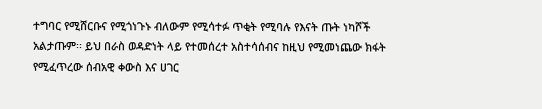ተግባር የሚሸርቡና የሚጎነጉኑ ብለውም የሚሳተፉ ጥቂት የሚባሉ የእናት ጡት ነካሾች አልታጡም፡፡ ይህ በራስ ወዳድነት ላይ የተመሰረተ አስተሳሰብና ከዚህ የሚመነጨው ክፋት የሚፈጥረው ሰብአዊ ቀውስ እና ሀገር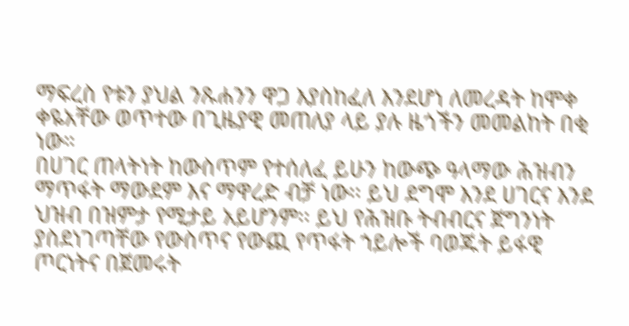ማፍረስ የቱን ያህል ንጹሐንን ዋጋ እያስከፈለ እንደሆነ ለመረዳት ከሞቀ ቀዬአቸው ወጥተው በጊዜያዊ መጠለያ ላይ ያሉ ዜጎችን መመልከት በቂ ነው።
በሀገር ጠላትነት ከውስጥም የተሰለፈ ይሁን ከውጭ ዓላማው ሕዝብን ማጥፋት ማውደም እና ማዋረድ ብቻ ነው፡፡ ይህ ደግሞ እንደ ሀገርና እንደ ህዝብ በዝምታ የሚታይ አይሆንም፡፡ ይህ የሕዝቡ ትብብርና ጀግንነት ያስደነገጣቸው የውስጥና የውጪ የጥፋት ኀይሎች ባወጁት ይፋዊ ጦርነትና በጀመሩት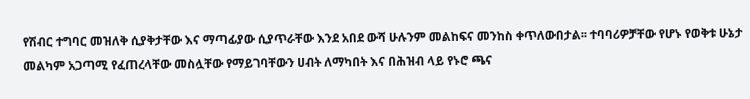የሽብር ተግባር መዝለቅ ሲያቅታቸው እና ማጣፊያው ሲያጥራቸው እንደ አበደ ውሻ ሁሉንም መልከፍና መንከስ ቀጥለውበታል፡፡ ተባባሪዎቻቸው የሆኑ የወቅቱ ሁኔታ መልካም አጋጣሚ የፈጠረላቸው መስሏቸው የማይገባቸውን ሀብት ለማካበት እና በሕዝብ ላይ የኑሮ ጫና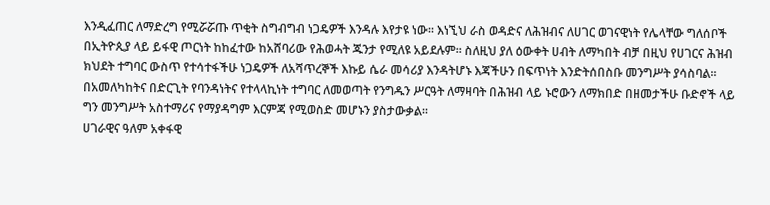እንዲፈጠር ለማድረግ የሚሯሯጡ ጥቂት ስግብግብ ነጋዴዎች እንዳሉ እየታዩ ነው፡፡ እነኚህ ራስ ወዳድና ለሕዝብና ለሀገር ወገናዊነት የሌላቸው ግለሰቦች በኢትዮጲያ ላይ ይፋዊ ጦርነት ከከፈተው ከአሸባሪው የሕወሓት ጁንታ የሚለዩ አይደሉም፡፡ ስለዚህ ያለ ዕውቀት ሀብት ለማካበት ብቻ በዚህ የሀገርና ሕዝብ ክህደት ተግባር ውስጥ የተሳተፋችሁ ነጋዴዎች ለአሻጥረኞች እኩይ ሴራ መሳሪያ እንዳትሆኑ እጃችሁን በፍጥነት እንድትሰበስቡ መንግሥት ያሳስባል፡፡ በአመለካከትና በድርጊት የባንዳነትና የተላላኪነት ተግባር ለመወጣት የንግዱን ሥርዓት ለማዛባት በሕዝብ ላይ ኑሮውን ለማክበድ በዘመታችሁ ቡድኖች ላይ ግን መንግሥት አስተማሪና የማያዳግም እርምጃ የሚወስድ መሆኑን ያስታውቃል፡፡
ሀገራዊና ዓለም አቀፋዊ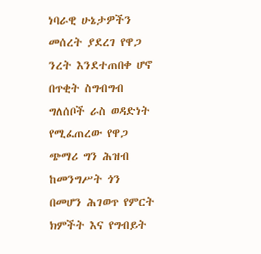ነባራዊ ሁኔታዎችን መሰረት ያደረገ የዋጋ ንረት እንደተጠበቀ ሆኖ በጥቂት ስግብግብ ግለሰቦች ራስ ወዳድነት የሚፈጠረው የዋጋ ጭማሪ ግን ሕዝብ ከመንግሥት ጎን በመሆን ሕገወጥ የምርት ክምችት እና የግብይት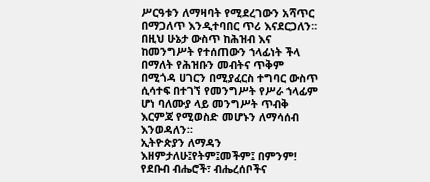ሥርዓቱን ለማዛባት የሚደረገውን አሻጥር በማጋለጥ እንዲተባበር ጥሪ እናደርጋለን፡፡ በዚህ ሁኔታ ውስጥ ከሕዝብ እና ከመንግሥት የተሰጠውን ኀላፊነት ችላ በማለት የሕዝቡን መብትና ጥቅም በሚጎዳ ሀገርን በሚያፈርስ ተግባር ውስጥ ሲሳተፍ በተገኘ የመንግሥት የሥራ ኀላፊም ሆነ ባለሙያ ላይ መንግሥት ጥብቅ እርምጃ የሚወስድ መሆኑን ለማሳሰብ እንወዳለን።
ኢትዮጵያን ለማዳን እዘምታለሁ፤የትም፤መችም፤ በምንም!
የደቡብ ብሔሮች፣ ብሔረሰቦችና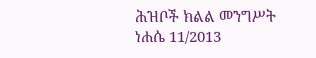ሕዝቦች ክልል መንግሥት
ነሐሴ 11/2013